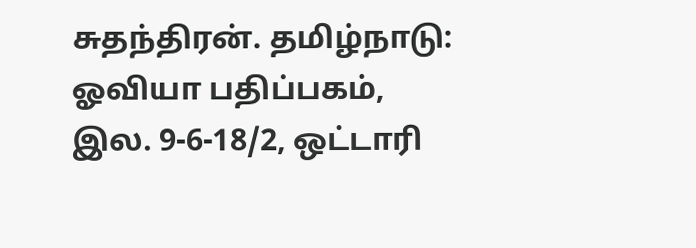சுதந்திரன். தமிழ்நாடு: ஓவியா பதிப்பகம், இல. 9-6-18/2, ஒட்டாரி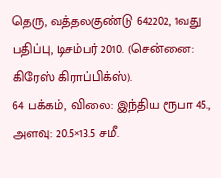தெரு, வத்தலகுண்டு 642202, 1வது பதிப்பு, டிசம்பர் 2010. (சென்னை: கிரேஸ் கிராப்பிக்ஸ்).
64 பக்கம், விலை: இந்திய ரூபா 45., அளவு: 20.5×13.5 சமீ.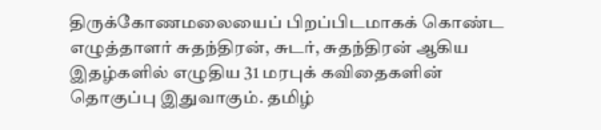திருக்கோணமலையைப் பிறப்பிடமாகக் கொண்ட எழுத்தாளர் சுதந்திரன், சுடர், சுதந்திரன் ஆகிய இதழ்களில் எழுதிய 31 மரபுக் கவிதைகளின் தொகுப்பு இதுவாகும். தமிழ்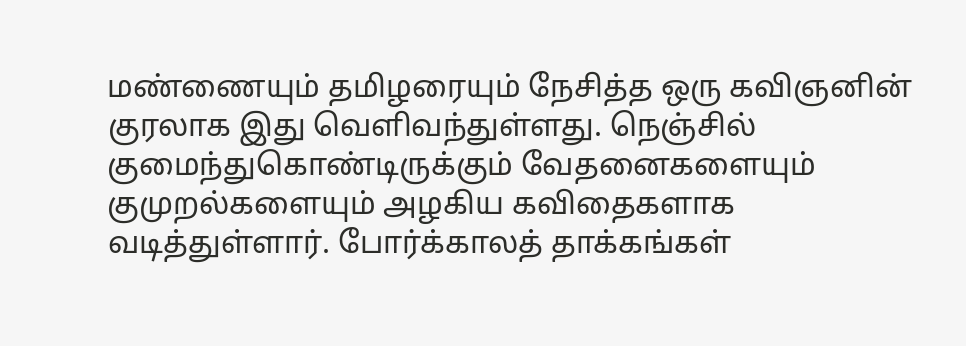மண்ணையும் தமிழரையும் நேசித்த ஒரு கவிஞனின் குரலாக இது வெளிவந்துள்ளது. நெஞ்சில் குமைந்துகொண்டிருக்கும் வேதனைகளையும் குமுறல்களையும் அழகிய கவிதைகளாக வடித்துள்ளார். போர்க்காலத் தாக்கங்கள்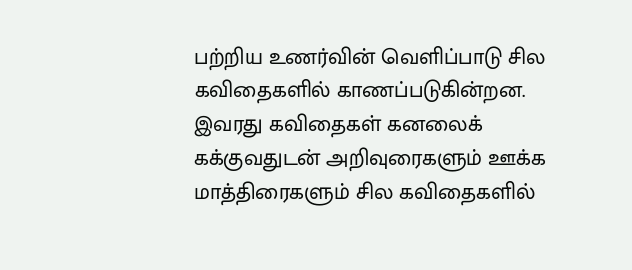பற்றிய உணர்வின் வெளிப்பாடு சில கவிதைகளில் காணப்படுகின்றன. இவரது கவிதைகள் கனலைக் கக்குவதுடன் அறிவுரைகளும் ஊக்க மாத்திரைகளும் சில கவிதைகளில்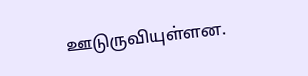ஊடுருவியுள்ளன.